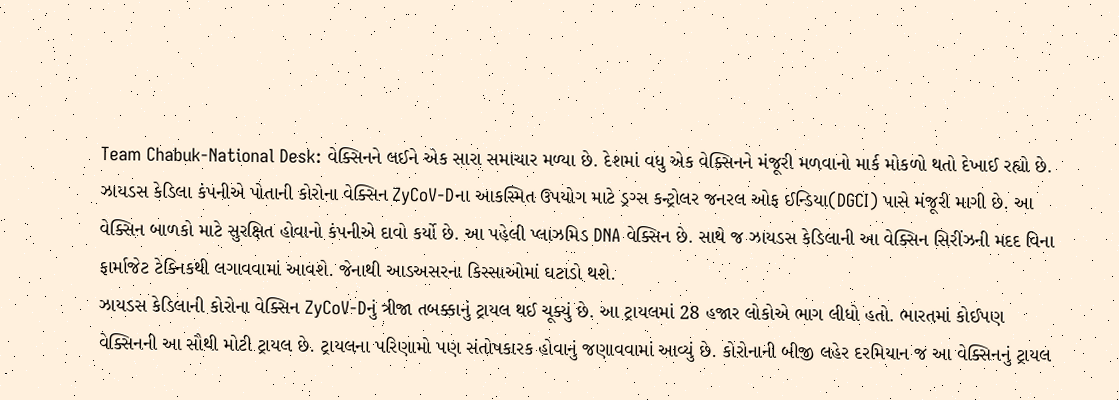Team Chabuk-National Desk: વેક્સિનને લઈને એક સારા સમાચાર મળ્યા છે. દેશમાં વધુ એક વેક્સિનને મંજૂરી મળવાનો માર્ક મોકળો થતો દેખાઈ રહ્યો છે. ઝાયડસ કેડિલા કંપનીએ પોતાની કોરોના વેક્સિન ZyCoV-Dના આકસ્મિત ઉપયોગ માટે ડ્રગ્સ કન્ટ્રોલર જનરલ ઓફ ઈન્ડિયા(DGCI) પાસે મંજૂરી માગી છે. આ વેક્સિન બાળકો માટે સુરક્ષિત હોવાનો કંપનીએ દાવો કર્યો છે. આ પહેલી પ્લાઝમિડ DNA વેક્સિન છે. સાથે જ ઝાયડસ કેડિલાની આ વેક્સિન સિરીંઝની મદદ વિના ફાર્માજેટ ટેક્નિકથી લગાવવામાં આવશે. જેનાથી આડઅસરના કિસ્સાઓમાં ઘટાડો થશે.
ઝાયડસ કેડિલાની કોરોના વેક્સિન ZyCoV-Dનું ત્રીજા તબક્કાનું ટ્રાયલ થઈ ચૂક્યું છે. આ ટ્રાયલમાં 28 હજાર લોકોએ ભાગ લીધો હતો. ભારતમાં કોઈપણ વેક્સિનની આ સૌથી મોટી ટ્રાયલ છે. ટ્રાયલના પરિણામો પણ સંતોષકારક હોવાનું જણાવવામાં આવ્યું છે. કોરોનાની બીજી લહેર દરમિયાન જ આ વેક્સિનનું ટ્રાયલ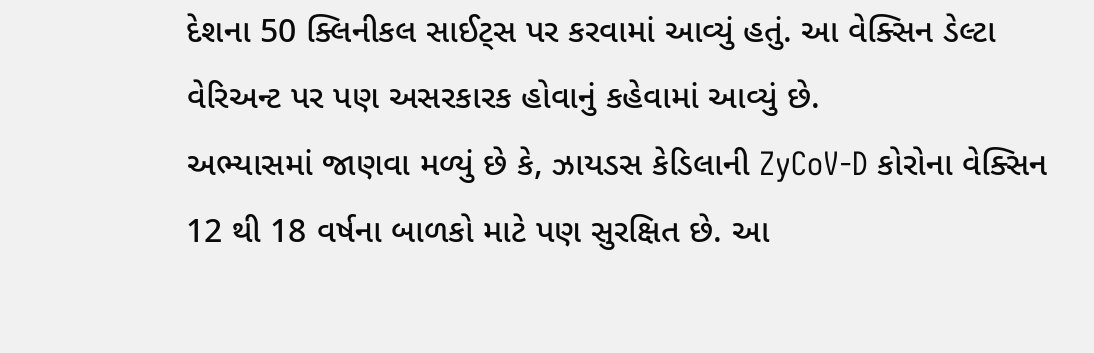દેશના 50 ક્લિનીકલ સાઈટ્સ પર કરવામાં આવ્યું હતું. આ વેક્સિન ડેલ્ટા વેરિઅન્ટ પર પણ અસરકારક હોવાનું કહેવામાં આવ્યું છે.
અભ્યાસમાં જાણવા મળ્યું છે કે, ઝાયડસ કેડિલાની ZyCoV-D કોરોના વેક્સિન 12 થી 18 વર્ષના બાળકો માટે પણ સુરક્ષિત છે. આ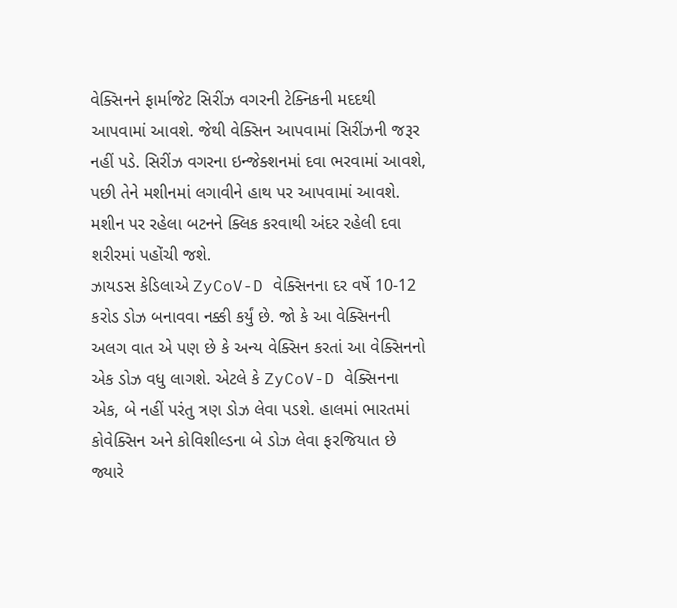વેક્સિનને ફાર્માજેટ સિરીંઝ વગરની ટેક્નિકની મદદથી આપવામાં આવશે. જેથી વેક્સિન આપવામાં સિરીંઝની જરૂર નહીં પડે. સિરીંઝ વગરના ઇન્જેક્શનમાં દવા ભરવામાં આવશે, પછી તેને મશીનમાં લગાવીને હાથ પર આપવામાં આવશે. મશીન પર રહેલા બટનને ક્લિક કરવાથી અંદર રહેલી દવા શરીરમાં પહોંચી જશે.
ઝાયડસ કેડિલાએ ZyCoV-D વેક્સિનના દર વર્ષે 10-12 કરોડ ડોઝ બનાવવા નક્કી કર્યું છે. જો કે આ વેક્સિનની અલગ વાત એ પણ છે કે અન્ય વેક્સિન કરતાં આ વેક્સિનનો એક ડોઝ વધુ લાગશે. એટલે કે ZyCoV-D વેક્સિનના એક, બે નહીં પરંતુ ત્રણ ડોઝ લેવા પડશે. હાલમાં ભારતમાં કોવેક્સિન અને કોવિશીલ્ડના બે ડોઝ લેવા ફરજિયાત છે જ્યારે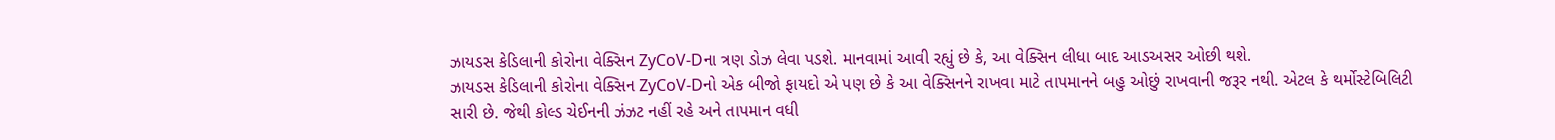ઝાયડસ કેડિલાની કોરોના વેક્સિન ZyCoV-Dના ત્રણ ડોઝ લેવા પડશે. માનવામાં આવી રહ્યું છે કે, આ વેક્સિન લીધા બાદ આડઅસર ઓછી થશે.
ઝાયડસ કેડિલાની કોરોના વેક્સિન ZyCoV-Dનો એક બીજો ફાયદો એ પણ છે કે આ વેક્સિનને રાખવા માટે તાપમાનને બહુ ઓછું રાખવાની જરૂર નથી. એટલ કે થર્મોસ્ટેબિલિટી સારી છે. જેથી કોલ્ડ ચેઈનની ઝંઝટ નહીં રહે અને તાપમાન વધી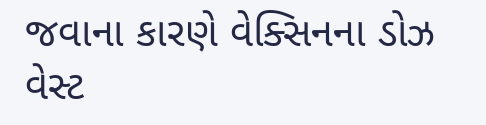જવાના કારણે વેક્સિનના ડોઝ વેસ્ટ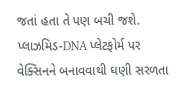જતાં હતા તે પણ બચી જશે. પ્લાઝમિડ-DNA પ્લેટફોર્મ પર વેક્સિનને બનાવવાથી ઘણી સરળતા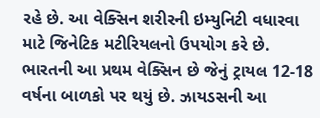રહે છે. આ વેક્સિન શરીરની ઇમ્યુનિટી વધારવા માટે જિનેટિક મટીરિયલનો ઉપયોગ કરે છે.
ભારતની આ પ્રથમ વેક્સિન છે જેનું ટ્રાયલ 12-18 વર્ષના બાળકો પર થયું છે. ઝાયડસની આ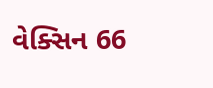વેક્સિન 66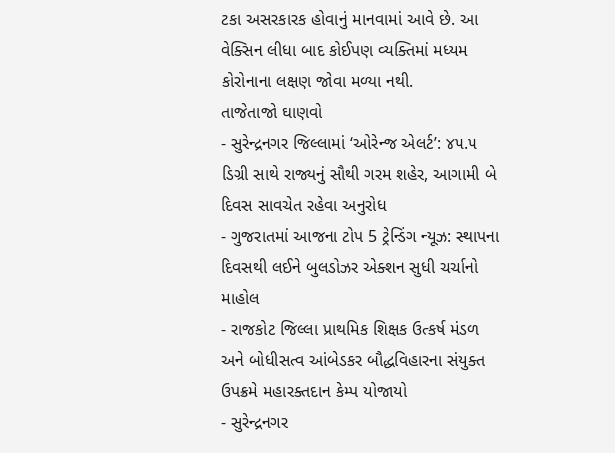ટકા અસરકારક હોવાનું માનવામાં આવે છે. આ વેક્સિન લીધા બાદ કોઈપણ વ્યક્તિમાં મધ્યમ કોરોનાના લક્ષણ જોવા મળ્યા નથી.
તાજેતાજો ઘાણવો
- સુરેન્દ્રનગર જિલ્લામાં ‘ઓરેન્જ એલર્ટ’: ૪૫.૫ ડિગ્રી સાથે રાજ્યનું સૌથી ગરમ શહેર, આગામી બે દિવસ સાવચેત રહેવા અનુરોધ
- ગુજરાતમાં આજના ટોપ 5 ટ્રેન્ડિંગ ન્યૂઝ: સ્થાપના દિવસથી લઈને બુલડોઝર એક્શન સુધી ચર્ચાનો માહોલ
- રાજકોટ જિલ્લા પ્રાથમિક શિક્ષક ઉત્કર્ષ મંડળ અને બોધીસત્વ આંબેડકર બૌદ્ધવિહારના સંયુક્ત ઉપક્રમે મહારક્તદાન કેમ્પ યોજાયો
- સુરેન્દ્રનગર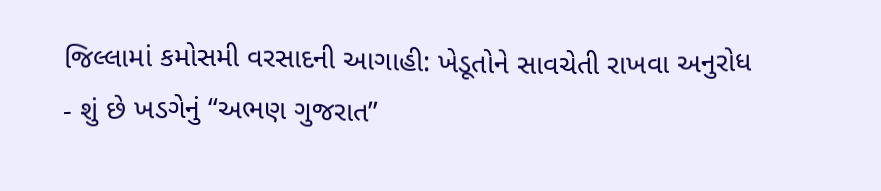જિલ્લામાં કમોસમી વરસાદની આગાહી: ખેડૂતોને સાવચેતી રાખવા અનુરોધ
- શું છે ખડગેનું “અભણ ગુજરાત”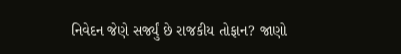નિવેદન જેણે સર્જ્યું છે રાજકીય તોફાન? જાણો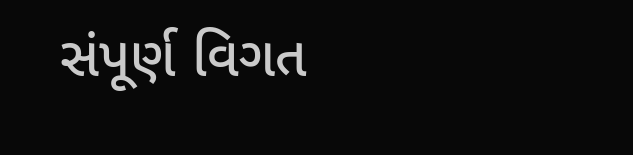સંપૂર્ણ વિગત